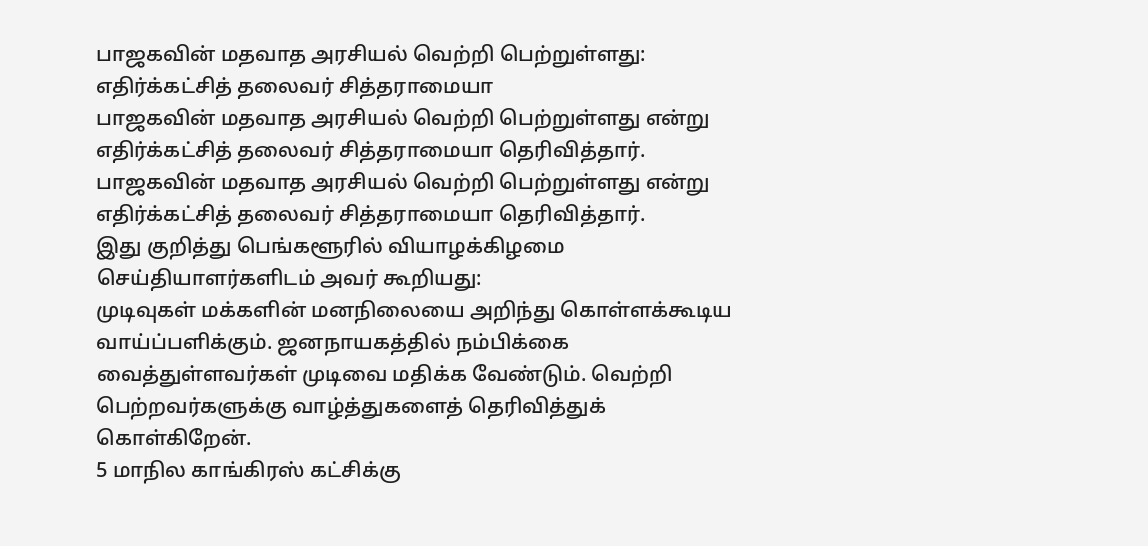பாஜகவின் மதவாத அரசியல் வெற்றி பெற்றுள்ளது: எதிர்க்கட்சித் தலைவர் சித்தராமையா
பாஜகவின் மதவாத அரசியல் வெற்றி பெற்றுள்ளது என்று எதிர்க்கட்சித் தலைவர் சித்தராமையா தெரிவித்தார்.
பாஜகவின் மதவாத அரசியல் வெற்றி பெற்றுள்ளது என்று எதிர்க்கட்சித் தலைவர் சித்தராமையா தெரிவித்தார்.
இது குறித்து பெங்களூரில் வியாழக்கிழமை செய்தியாளர்களிடம் அவர் கூறியது:
முடிவுகள் மக்களின் மனநிலையை அறிந்து கொள்ளக்கூடிய வாய்ப்பளிக்கும். ஜனநாயகத்தில் நம்பிக்கை வைத்துள்ளவர்கள் முடிவை மதிக்க வேண்டும். வெற்றி பெற்றவர்களுக்கு வாழ்த்துகளைத் தெரிவித்துக் கொள்கிறேன்.
5 மாநில காங்கிரஸ் கட்சிக்கு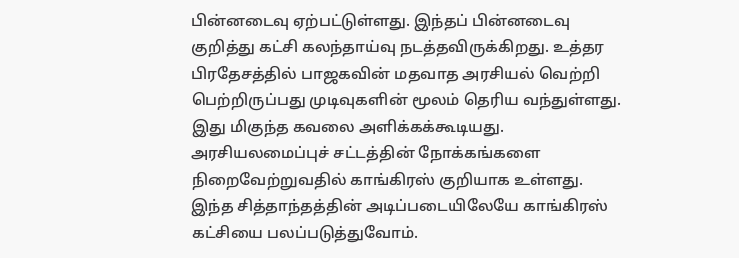பின்னடைவு ஏற்பட்டுள்ளது. இந்தப் பின்னடைவு குறித்து கட்சி கலந்தாய்வு நடத்தவிருக்கிறது. உத்தர பிரதேசத்தில் பாஜகவின் மதவாத அரசியல் வெற்றி பெற்றிருப்பது முடிவுகளின் மூலம் தெரிய வந்துள்ளது. இது மிகுந்த கவலை அளிக்கக்கூடியது.
அரசியலமைப்புச் சட்டத்தின் நோக்கங்களை நிறைவேற்றுவதில் காங்கிரஸ் குறியாக உள்ளது. இந்த சித்தாந்தத்தின் அடிப்படையிலேயே காங்கிரஸ் கட்சியை பலப்படுத்துவோம்.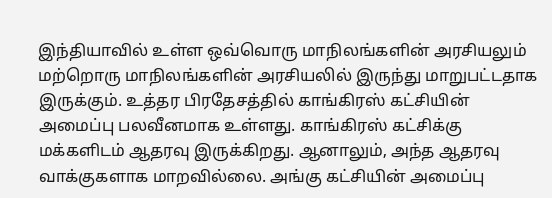இந்தியாவில் உள்ள ஒவ்வொரு மாநிலங்களின் அரசியலும் மற்றொரு மாநிலங்களின் அரசியலில் இருந்து மாறுபட்டதாக இருக்கும். உத்தர பிரதேசத்தில் காங்கிரஸ் கட்சியின் அமைப்பு பலவீனமாக உள்ளது. காங்கிரஸ் கட்சிக்கு மக்களிடம் ஆதரவு இருக்கிறது. ஆனாலும், அந்த ஆதரவு வாக்குகளாக மாறவில்லை. அங்கு கட்சியின் அமைப்பு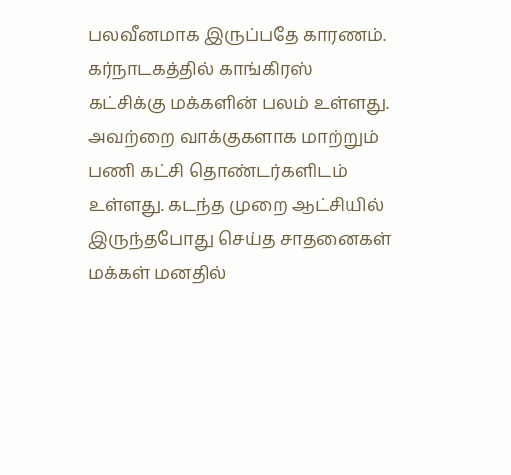பலவீனமாக இருப்பதே காரணம்.
கர்நாடகத்தில் காங்கிரஸ் கட்சிக்கு மக்களின் பலம் உள்ளது. அவற்றை வாக்குகளாக மாற்றும் பணி கட்சி தொண்டர்களிடம் உள்ளது. கடந்த முறை ஆட்சியில் இருந்தபோது செய்த சாதனைகள் மக்கள் மனதில்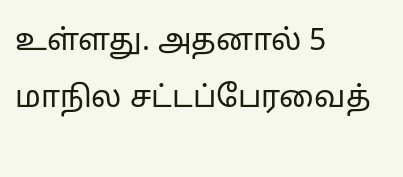உள்ளது. அதனால் 5 மாநில சட்டப்பேரவைத்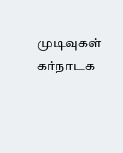முடிவுகள் கர்நாடக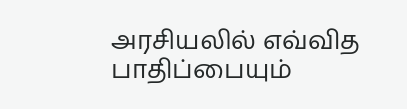அரசியலில் எவ்வித பாதிப்பையும்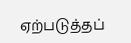ஏற்படுத்தப்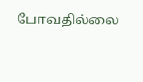போவதில்லை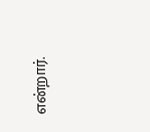என்றார்.